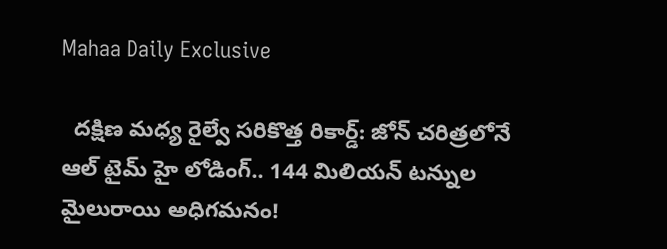Mahaa Daily Exclusive

  దక్షిణ మధ్య రైల్వే సరికొత్త రికార్డ్: జోన్ చరిత్రలోనే ఆల్ టైమ్ హై లోడింగ్.. 144 మిలియన్ టన్నుల మైలురాయి అధిగమనం!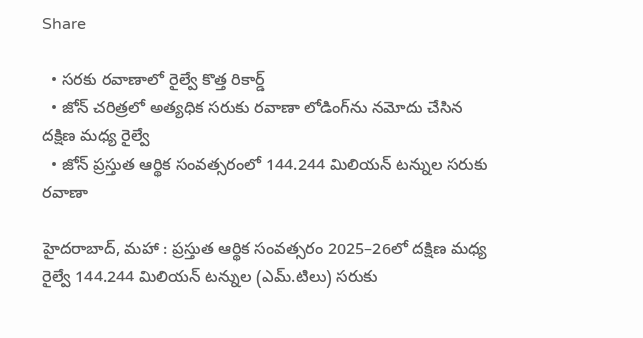Share

  • సరకు రవాణాలో రైల్వే కొత్త రికార్డ్
  • జోన్ చరిత్రలో అత్యధిక సరుకు రవాణా లోడింగ్‌ను నమోదు చేసిన దక్షిణ మధ్య రైల్వే
  • జోన్ ప్రస్తుత ఆర్థిక సంవత్సరంలో 144.244 మిలియన్ టన్నుల సరుకు రవాణా

హైదరాబాద్, మహా : ప్రస్తుత ఆర్థిక సంవత్సరం 2025–26లో దక్షిణ మధ్య రైల్వే 144.244 మిలియన్ టన్నుల (ఎమ్.టిలు) సరుకు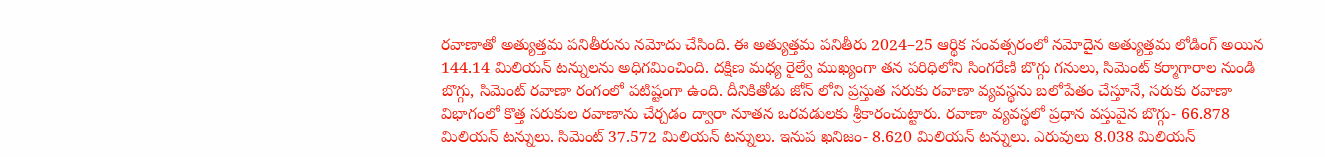రవాణాతో అత్యుత్తమ పనితీరును నమోదు చేసింది. ఈ అత్యుత్తమ పనితీరు 2024–25 ఆర్థిక సంవత్సరంలో నమోదైన అత్యుత్తమ లోడింగ్ అయిన 144.14 మిలియన్ టన్నులను అధిగమించింది. దక్షిణ మధ్య రైల్వే ముఖ్యంగా తన పరిధిలోని సింగరేణి బొగ్గు గనులు, సిమెంట్ కర్మాగారాల నుండి బొగ్గు, సిమెంట్ రవాణా రంగంలో పటిష్టంగా ఉంది. దీనికితోడు జోన్ లోని ప్రస్తుత సరుకు రవాణా వ్యవస్థను బలోపేతం చేస్తూనే, సరుకు రవాణా విభాగంలో కొత్త సరుకుల రవాణాను చేర్చడం ద్వారా నూతన ఒరవడులకు శ్రీకారంచుట్టారు. రవాణా వ్యవస్థలో ప్రధాన వస్తువైన బొగ్గు- 66.878 మిలియన్ టన్నులు. సిమెంట్ 37.572 మిలియన్ టన్నులు. ఇనుప ఖనిజం- 8.620 మిలియన్ టన్నులు. ఎరువులు 8.038 మిలియన్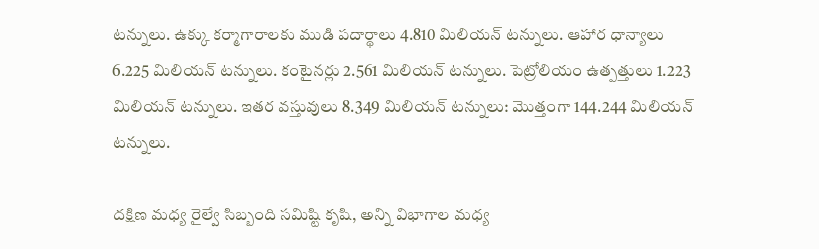టన్నులు. ఉక్కు కర్మాగారాలకు ముడి పదార్థాలు 4.810 మిలియన్ టన్నులు. ఆహార ధాన్యాలు 6.225 మిలియన్ టన్నులు. కంటైనర్లు 2.561 మిలియన్ టన్నులు. పెట్రోలియం ఉత్పత్తులు 1.223 మిలియన్ టన్నులు. ఇతర వస్తువులు 8.349 మిలియన్ టన్నులు: మొత్తంగా 144.244 మిలియన్ టన్నులు.

దక్షిణ మధ్య రైల్వే సిబ్బంది సమిష్టి కృషి, అన్ని విభాగాల మధ్య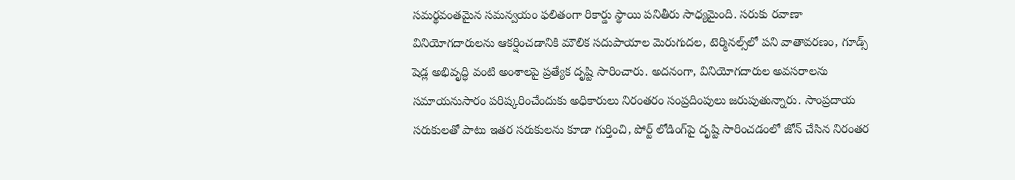సమర్థవంతమైన సమన్వయం ఫలితంగా రికార్డు స్థాయి పనితీరు సాధ్యమైంది. సరుకు రవాణా వినియోగదారులను ఆకర్షించడానికి మౌలిక సదుపాయాల మెరుగుదల, టెర్మినల్స్‌లో పని వాతావరణం, గూడ్స్ షెడ్ల అభివృద్ధి వంటి అంశాలపై ప్రత్యేక దృష్టి సారించారు. అదనంగా, వినియోగదారుల అవసరాలను సమాయనుసారం పరిష్కరించేందుకు అధికారులు నిరంతరం సంప్రదింపులు జరుపుతున్నారు. సాంప్రదాయ సరుకులతో పాటు ఇతర సరుకులను కూడా గుర్తించి, పోర్ట్ లోడింగ్‌పై దృష్టి సారించడంలో జోన్ చేసిన నిరంతర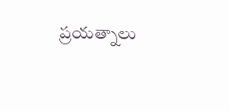ప్రయత్నాలు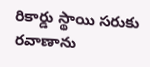రికార్డు స్థాయి సరుకు రవాణాను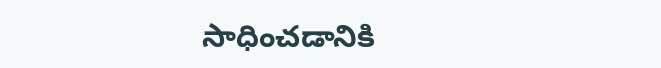సాధించడానికి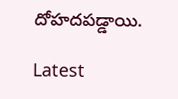దోహదపడ్డాయి.

Latest